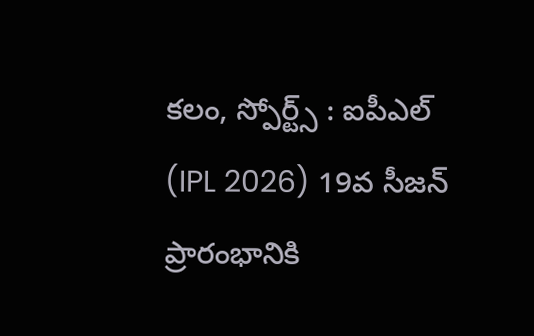కలం, స్పోర్ట్స్ : ఐపీఎల్ (IPL 2026) 19వ సీజన్ ప్రారంభానికి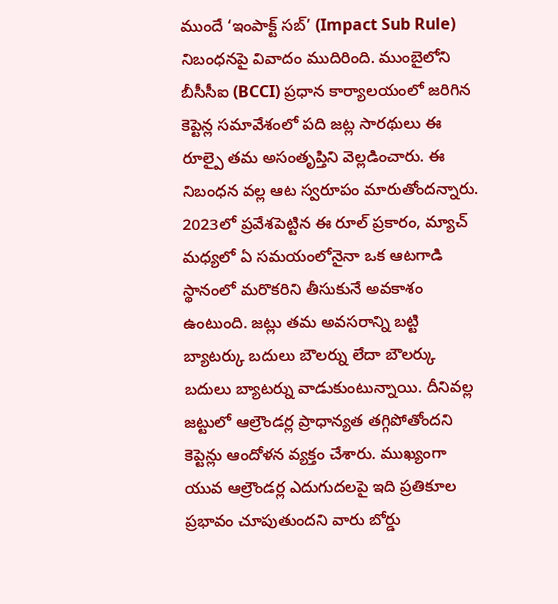ముందే ‘ఇంపాక్ట్ సబ్’ (Impact Sub Rule) నిబంధనపై వివాదం ముదిరింది. ముంబైలోని బీసీసీఐ (BCCI) ప్రధాన కార్యాలయంలో జరిగిన కెప్టెన్ల సమావేశంలో పది జట్ల సారథులు ఈ రూల్పై తమ అసంతృప్తిని వెల్లడించారు. ఈ నిబంధన వల్ల ఆట స్వరూపం మారుతోందన్నారు. 2023లో ప్రవేశపెట్టిన ఈ రూల్ ప్రకారం, మ్యాచ్ మధ్యలో ఏ సమయంలోనైనా ఒక ఆటగాడి స్థానంలో మరొకరిని తీసుకునే అవకాశం ఉంటుంది. జట్లు తమ అవసరాన్ని బట్టి బ్యాటర్కు బదులు బౌలర్ను లేదా బౌలర్కు బదులు బ్యాటర్ను వాడుకుంటున్నాయి. దీనివల్ల జట్టులో ఆల్రౌండర్ల ప్రాధాన్యత తగ్గిపోతోందని కెప్టెన్లు ఆందోళన వ్యక్తం చేశారు. ముఖ్యంగా యువ ఆల్రౌండర్ల ఎదుగుదలపై ఇది ప్రతికూల ప్రభావం చూపుతుందని వారు బోర్డు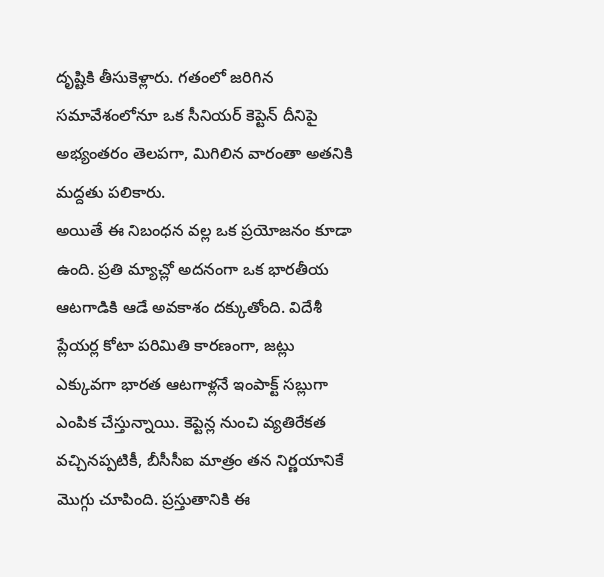దృష్టికి తీసుకెళ్లారు. గతంలో జరిగిన సమావేశంలోనూ ఒక సీనియర్ కెప్టెన్ దీనిపై అభ్యంతరం తెలపగా, మిగిలిన వారంతా అతనికి మద్దతు పలికారు.
అయితే ఈ నిబంధన వల్ల ఒక ప్రయోజనం కూడా ఉంది. ప్రతి మ్యాచ్లో అదనంగా ఒక భారతీయ ఆటగాడికి ఆడే అవకాశం దక్కుతోంది. విదేశీ ప్లేయర్ల కోటా పరిమితి కారణంగా, జట్లు ఎక్కువగా భారత ఆటగాళ్లనే ఇంపాక్ట్ సబ్లుగా ఎంపిక చేస్తున్నాయి. కెప్టెన్ల నుంచి వ్యతిరేకత వచ్చినప్పటికీ, బీసీసీఐ మాత్రం తన నిర్ణయానికే మొగ్గు చూపింది. ప్రస్తుతానికి ఈ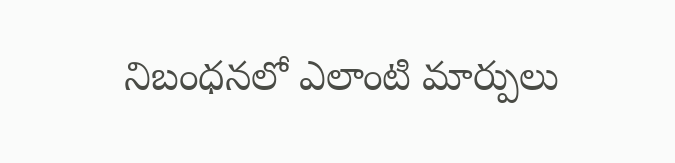నిబంధనలో ఎలాంటి మార్పులు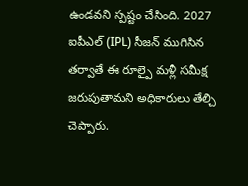ఉండవని స్పష్టం చేసింది. 2027 ఐపీఎల్ (IPL) సీజన్ ముగిసిన తర్వాతే ఈ రూల్పై మళ్లీ సమీక్ష జరుపుతామని అధికారులు తేల్చి చెప్పారు.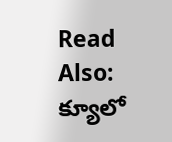Read Also: క్యూలో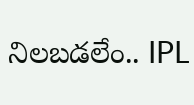నిలబడలేం.. IPL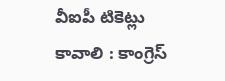వీఐపీ టికెట్లు కావాలి : కాంగ్రెస్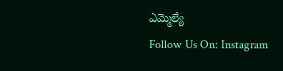ఎమ్మెల్యే
Follow Us On: Instagram